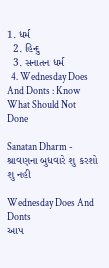1. ધર્મ
  2. હિન્દુ
  3. સનાતન ધર્મ
  4. Wednesday Does And Donts : Know What Should Not Done

Sanatan Dharm - શ્રાવણના બુધવારે શુ કરશો શુ નહી

Wednesday Does And Donts
આપ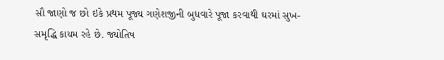સૌ જાણો જ છો ઇકે પ્રથમ પૂજ્ય ગણેશજીની બુધવારે પૂજા કરવાથી ઘરમાં સુખ-સમૃદ્ધિ કાયમ રહે છે. જ્યોતિષ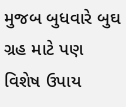મુજબ બુધવારે બુઘ ગ્રહ માટે પણ વિશેષ ઉપાય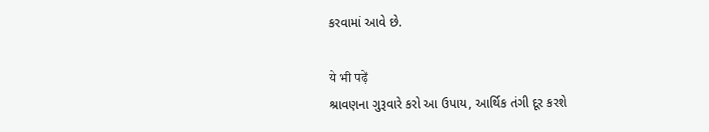કરવામાં આવે છે.

ये भी पढ़ें
શ્રાવણના ગુરૂવારે કરો આ ઉપાય, આર્થિક તંગી દૂર કરશે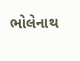ભોલેનાથ